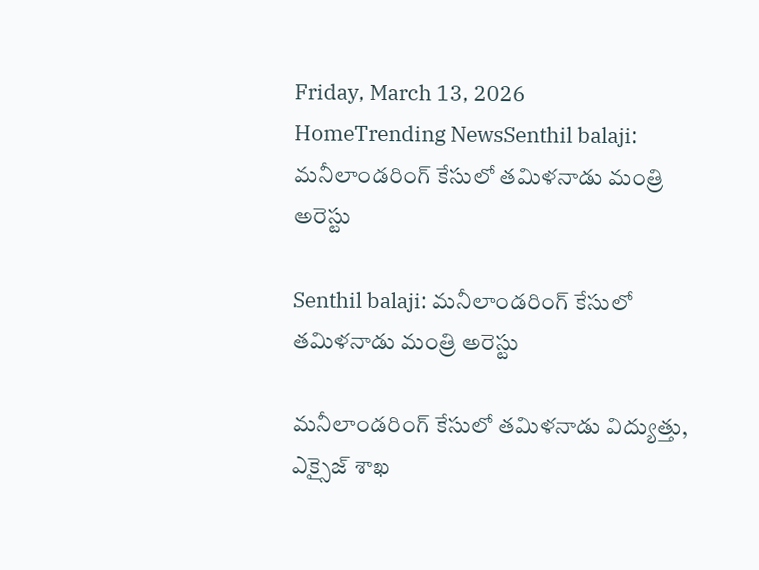Friday, March 13, 2026
HomeTrending NewsSenthil balaji: మనీలాండరింగ్‌ కేసులో తమిళనాడు మంత్రి అరెస్టు

Senthil balaji: మనీలాండరింగ్‌ కేసులో తమిళనాడు మంత్రి అరెస్టు

మనీలాండరింగ్‌ కేసులో తమిళనాడు విద్యుత్తు, ఎక్సైజ్‌ శాఖ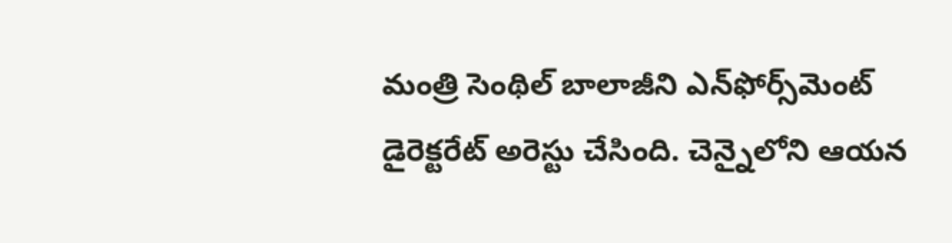మంత్రి సెంథిల్‌ బాలాజీని ఎన్‌ఫోర్స్‌మెంట్‌ డైరెక్టరేట్‌ అరెస్టు చేసింది. చెన్నైలోని ఆయన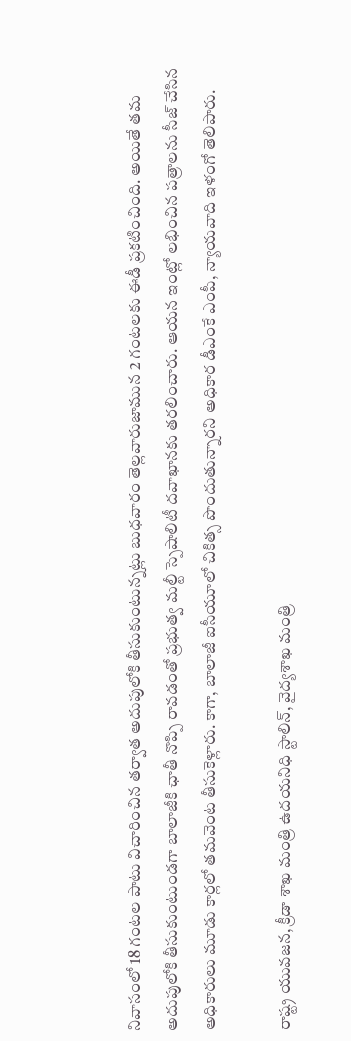నివాసంలో 18 గంటల పాటు విచారించిన తర్వాత అదుపులోకి తీసుకుంటున్నట్లు బుధవారం తెల్లవారుజామున 2 గంటలకు ఈడీ ప్రకటించింది. అయితే తమ అదుపులోకి తీసుకుంటుండగా బాలాజీకి ఛాతీ నొప్పి రావడంతో ప్రభుత్వ మల్టీ స్పెషాలిటీ దవాఖానకు తరలించారు. ఆయన ఇంట్లో లభించిన పత్రాలను సీజ్‌ చేసిన అధికారులు మూడు కార్లలో తమవెంట తీసుకెళ్లారు. కాగా, బాలాజీ ఐసీయూలో చికిత్స పొందుతున్నారని అధికార డీఎంకే ఎంపీ, న్యాయవాది ఇళంగో తెలిపారు.

రాష్ట్ర యువజన, క్రీడా శాఖ మంత్రి ఉదయనిధి స్టాలిన్‌, వైద్యశాఖ మంత్రి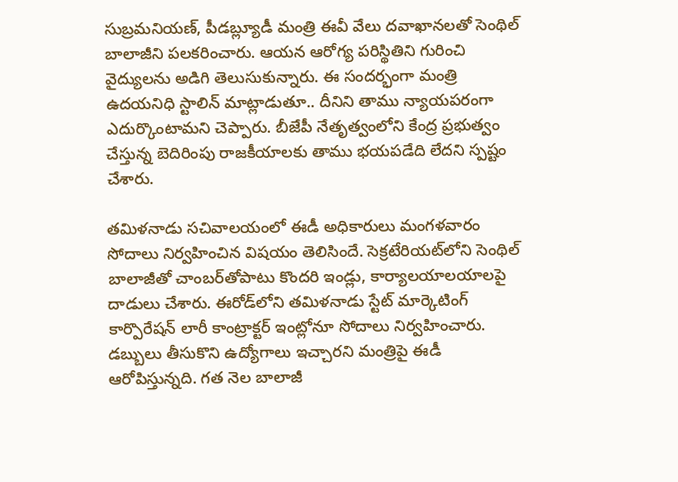సుబ్రమనియణ్‌, పీడబ్ల్యూడీ మంత్రి ఈవీ వేలు దవాఖానలతో సెంథిల్‌ బాలాజీని పలకరించారు. ఆయన ఆరోగ్య పరిస్థితిని గురించి వైద్యులను అడిగి తెలుసుకున్నారు. ఈ సందర్భంగా మంత్రి ఉదయనిధి స్టాలిన్‌ మాట్లాడుతూ.. దీనిని తాము న్యాయపరంగా ఎదుర్కొంటామని చెప్పారు. బీజేపీ నేతృత్వంలోని కేంద్ర ప్రభుత్వం చేస్తున్న బెదిరింపు రాజకీయాలకు తాము భయపడేది లేదని స్పష్టం చేశారు.

తమిళనాడు సచివాలయంలో ఈడీ అధికారులు మంగళవారం సోదాలు నిర్వహించిన విషయం తెలిసిందే. సెక్రటేరియట్‌లోని సెంథిల్‌ బాలాజీతో చాంబర్‌తోపాటు కొందరి ఇండ్లు, కార్యాలయాలయాలపై దాడులు చేశారు. ఈరోడ్‌లోని తమిళనాడు స్టేట్‌ మార్కెటింగ్‌ కార్పొరేషన్‌ లారీ కాంట్రాక్టర్‌ ఇంట్లోనూ సోదాలు నిర్వహించారు. డబ్బులు తీసుకొని ఉద్యోగాలు ఇచ్చారని మంత్రిపై ఈడీ ఆరోపిస్తున్నది. గత నెల బాలాజీ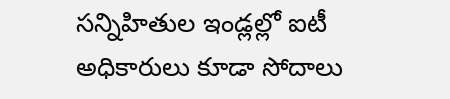సన్నిహితుల ఇండ్లల్లో ఐటీ అధికారులు కూడా సోదాలు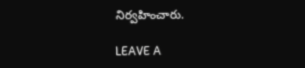నిర్వహించారు.

LEAVE A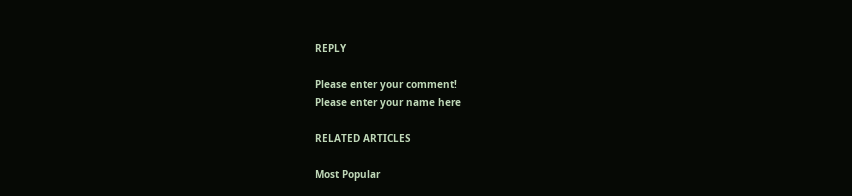REPLY

Please enter your comment!
Please enter your name here

RELATED ARTICLES

Most Popular